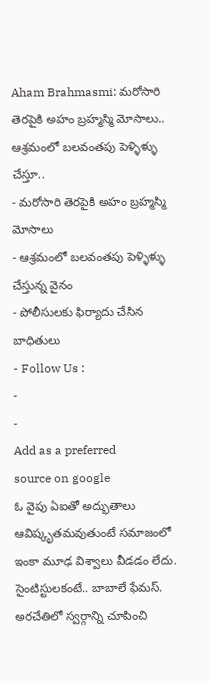Aham Brahmasmi: మరోసారి తెరపైకి అహం బ్రహ్మస్మి మోసాలు.. ఆశ్రమంలో బలవంతపు పెళ్ళిళ్ళు చేస్తూ..
- మరోసారి తెరపైకి అహం బ్రహ్మస్మి మోసాలు
- ఆశ్రమంలో బలవంతపు పెళ్ళిళ్ళు చేస్తున్న వైనం
- పోలీసులకు ఫిర్యాదు చేసిన బాధితులు
- Follow Us :
-
-
Add as a preferred
source on google
ఓ వైపు ఏఐతో అద్భుతాలు ఆవిష్కృతమవుతుంటే సమాజంలో ఇంకా మూఢ విశ్వాలు వీడడం లేదు. సైంటిస్టులకంటే.. బాబాలే ఫేమస్. అరచేతిలో స్వర్గాన్ని చూపించి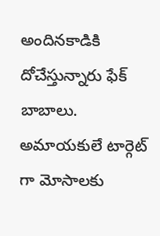అందినకాడికి దోచేస్తున్నారు ఫేక్ బాబాలు. అమాయకులే టార్గెట్ గా మోసాలకు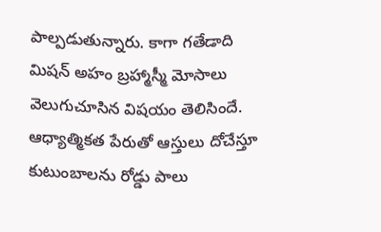పాల్పడుతున్నారు. కాగా గతేడాది మిషన్ అహం బ్రహ్మాస్మీ మోసాలు వెలుగుచూసిన విషయం తెలిసిందే. ఆధ్యాత్మికత పేరుతో ఆస్తులు దోచేస్తూ కుటుంబాలను రోడ్డు పాలు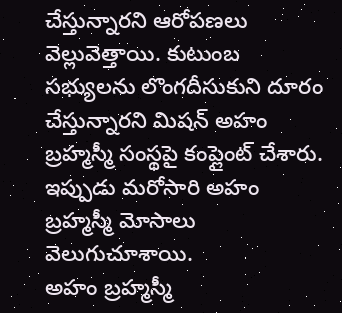చేస్తున్నారని ఆరోపణలు వెల్లువెత్తాయి. కుటుంబ సభ్యులను లొంగదీసుకుని దూరం చేస్తున్నారని మిషన్ అహం బ్రహ్మస్మీ సంస్థపై కంప్లైంట్ చేశారు. ఇప్పుడు మరోసారి అహం బ్రహ్మస్మీ మోసాలు వెలుగుచూశాయి.
అహం బ్రహ్మస్మీ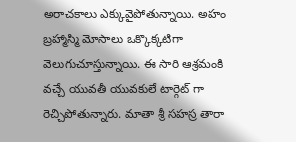అరాచకాలు ఎక్కువైపోతున్నాయి. అహం బ్రహ్మాస్మి మోసాలు ఒక్కొక్కటిగా వెలుగుచూస్తున్నాయి. ఈ సారి ఆశ్రమంకి వచ్చే యువతీ యువకులే టార్గెట్ గా రెచ్చిపోతున్నారు. మాతా శ్రీ సహస్ర తారా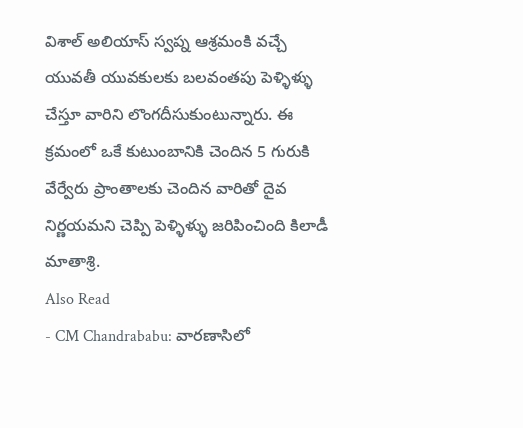విశాల్ అలియాస్ స్వప్న ఆశ్రమంకి వచ్చే యువతీ యువకులకు బలవంతపు పెళ్ళిళ్ళు చేస్తూ వారిని లొంగదీసుకుంటున్నారు. ఈ క్రమంలో ఒకే కుటుంబానికి చెందిన 5 గురుకి వేర్వేరు ప్రాంతాలకు చెందిన వారితో దైవ నిర్ణయమని చెప్పి పెళ్ళిళ్ళు జరిపించింది కిలాడీ మాతాశ్రి.
Also Read
- CM Chandrababu: వారణాసిలో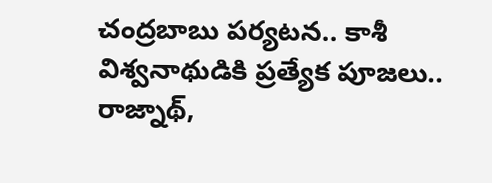చంద్రబాబు పర్యటన.. కాశీ విశ్వనాథుడికి ప్రత్యేక పూజలు.. రాజ్నాథ్,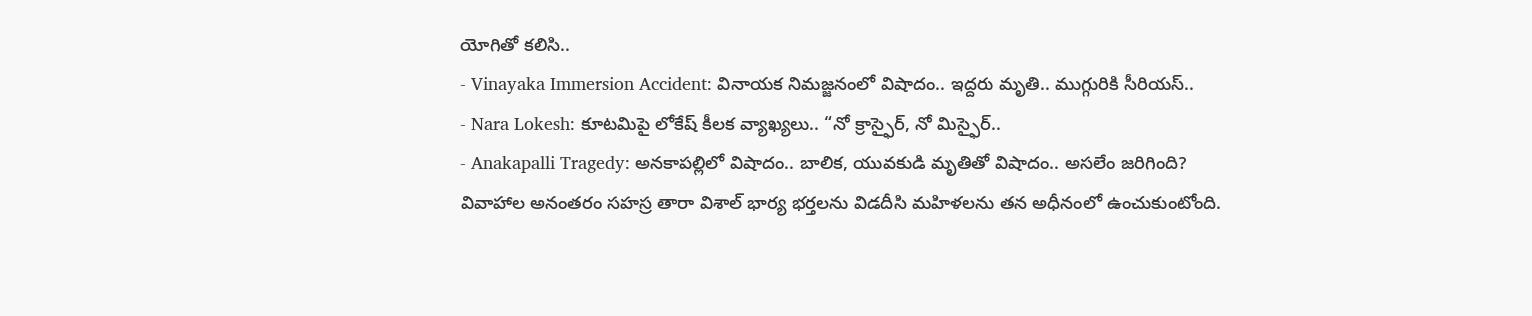యోగితో కలిసి..
- Vinayaka Immersion Accident: వినాయక నిమజ్జనంలో విషాదం.. ఇద్దరు మృతి.. ముగ్గురికి సీరియస్..
- Nara Lokesh: కూటమిపై లోకేష్ కీలక వ్యాఖ్యలు.. “నో క్రాస్ఫైర్, నో మిస్ఫైర్..
- Anakapalli Tragedy: అనకాపల్లిలో విషాదం.. బాలిక, యువకుడి మృతితో విషాదం.. అసలేం జరిగింది?
వివాహాల అనంతరం సహస్ర తారా విశాల్ భార్య భర్తలను విడదీసి మహిళలను తన అధీనంలో ఉంచుకుంటోంది.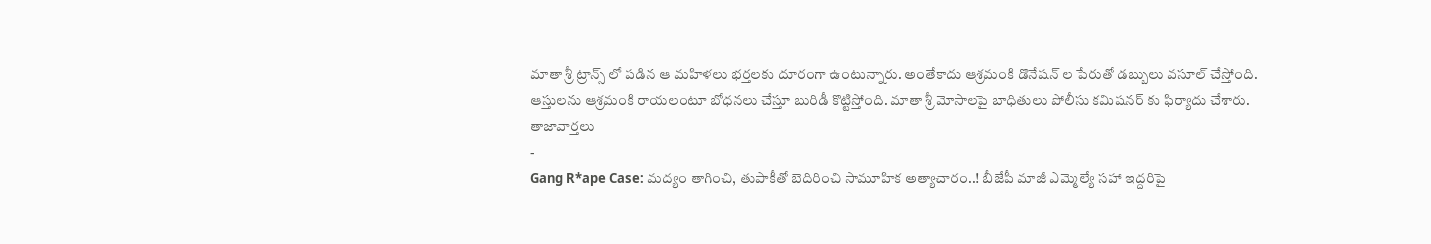మాతా శ్రీ ట్రాన్స్ లో పడిన ఆ మహిళలు భర్తలకు దూరంగా ఉంటున్నారు. అంతేకాదు ఆశ్రమంకి డొనేషన్ ల పేరుతో డబ్బులు వసూల్ చేస్తోంది. ఆస్తులను ఆశ్రమంకి రాయలంటూ బోధనలు చేస్తూ బురిడీ కొట్టిస్తోంది. మాతా శ్రీ మోసాలపై బాధితులు పోలీసు కమిషనర్ కు ఫిర్యాదు చేశారు.
తాజావార్తలు
-
Gang R*ape Case: మద్యం తాగించి, తుపాకీతో బెదిరించి సామూహిక అత్యాచారం..! బీజేపీ మాజీ ఎమ్మెల్యే సహా ఇద్దరిపై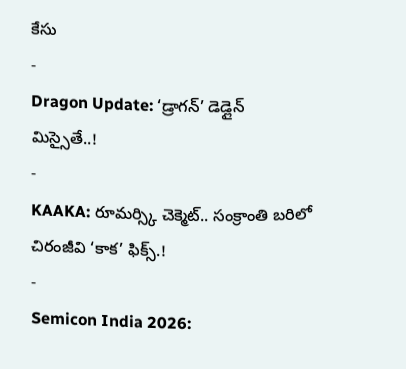కేసు
-
Dragon Update: ‘డ్రాగన్’ డెడ్లైన్ మిస్సైతే..!
-
KAAKA: రూమర్స్కి చెక్మెట్.. సంక్రాంతి బరిలో చిరంజీవి ‘కాక’ ఫిక్స్.!
-
Semicon India 2026: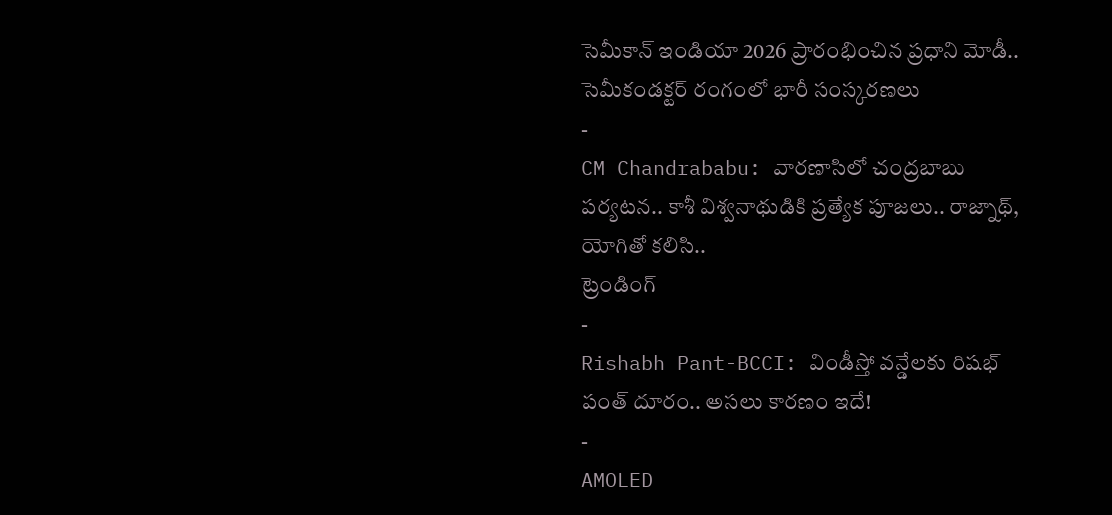సెమీకాన్ ఇండియా 2026 ప్రారంభించిన ప్రధాని మోడీ.. సెమీకండక్టర్ రంగంలో భారీ సంస్కరణలు
-
CM Chandrababu: వారణాసిలో చంద్రబాబు పర్యటన.. కాశీ విశ్వనాథుడికి ప్రత్యేక పూజలు.. రాజ్నాథ్, యోగితో కలిసి..
ట్రెండింగ్
-
Rishabh Pant-BCCI: విండీస్తో వన్డేలకు రిషభ్ పంత్ దూరం.. అసలు కారణం ఇదే!
-
AMOLED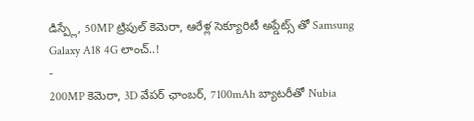డిస్ప్లే, 50MP ట్రిపుల్ కెమెరా, ఆరేళ్ల సెక్యూరిటీ అప్డేట్స్ తో Samsung Galaxy A18 4G లాంచ్..!
-
200MP కెమెరా, 3D వేపర్ ఛాంబర్, 7100mAh బ్యాటరీతో Nubia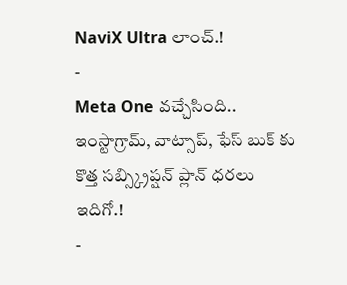NaviX Ultra లాంచ్.!
-
Meta One వచ్చేసింది.. ఇంస్టాగ్రామ్, వాట్సాప్, ఫేస్ బుక్ కు కొత్త సబ్స్క్రిప్షన్ ప్లాన్ ధరలు ఇదిగో.!
-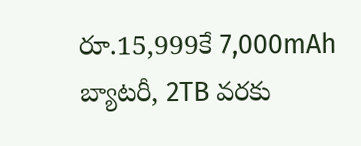రూ.15,999కే 7,000mAh బ్యాటరీ, 2TB వరకు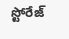స్టోరేజ్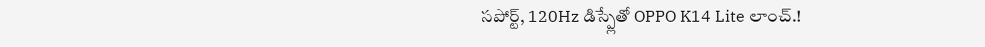సపోర్ట్, 120Hz డిస్ప్లేతో OPPO K14 Lite లాంచ్.!